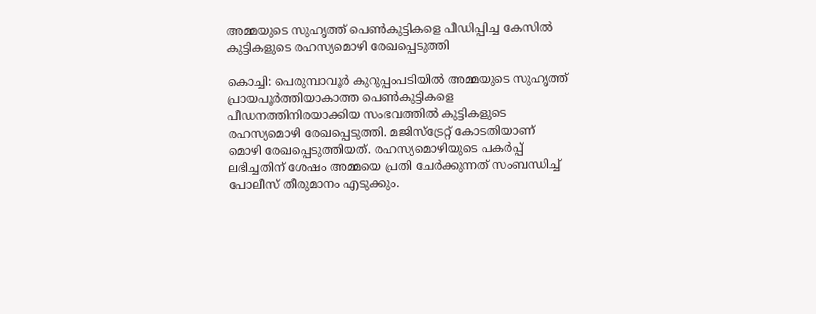അമ്മയുടെ സുഹൃത്ത് പെൺകുട്ടികളെ പീഡിപ്പിച്ച കേസിൽ കുട്ടികളുടെ രഹസ്യമൊഴി രേഖപ്പെടുത്തി

കൊച്ചി: പെരുമ്പാവൂർ കുറുപ്പംപടിയിൽ അമ്മയുടെ സുഹൃത്ത് പ്രായപൂർത്തിയാകാത്ത പെൺകുട്ടികളെ പീഡനത്തിനിരയാക്കിയ സംഭവത്തിൽ കുട്ടികളുടെ രഹസ്യമൊഴി രേഖപ്പെടുത്തി. മജിസ്ട്രേറ്റ് കോടതിയാണ് മൊഴി രേഖപ്പെടുത്തിയത്. രഹസ്യമൊഴിയുടെ പകർപ്പ് ലഭിച്ചതിന് ശേഷം അമ്മയെ പ്രതി ചേർക്കുന്നത് സംബന്ധിച്ച് പോലീസ് തീരുമാനം എടുക്കും.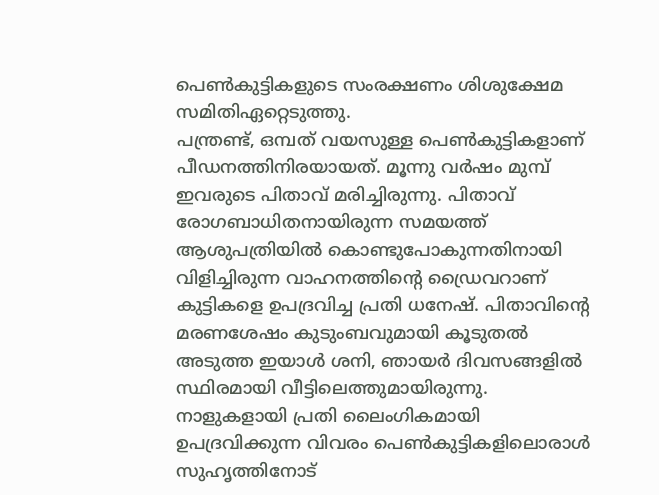പെൺകുട്ടികളുടെ സംരക്ഷണം ശിശുക്ഷേമ സമിതിഏറ്റെടുത്തു.
പന്ത്രണ്ട്, ഒമ്പത് വയസുള്ള പെൺകുട്ടികളാണ് പീഡനത്തിനിരയായത്. മൂന്നു വർഷം മുമ്പ് ഇവരുടെ പിതാവ് മരിച്ചിരുന്നു. പിതാവ് രോഗബാധിതനായിരുന്ന സമയത്ത് ആശുപത്രിയിൽ കൊണ്ടുപോകുന്നതിനായി വിളിച്ചിരുന്ന വാഹനത്തിന്റെ ഡ്രൈവറാണ് കുട്ടികളെ ഉപദ്രവിച്ച പ്രതി ധനേഷ്. പിതാവിന്റെ മരണശേഷം കുടുംബവുമായി കൂടുതൽ അടുത്ത ഇയാൾ ശനി, ഞായർ ദിവസങ്ങളിൽ സ്ഥിരമായി വീട്ടിലെത്തുമായിരുന്നു.
നാളുകളായി പ്രതി ലൈംഗികമായി ഉപദ്രവിക്കുന്ന വിവരം പെൺകുട്ടികളിലൊരാൾ സുഹൃത്തിനോട്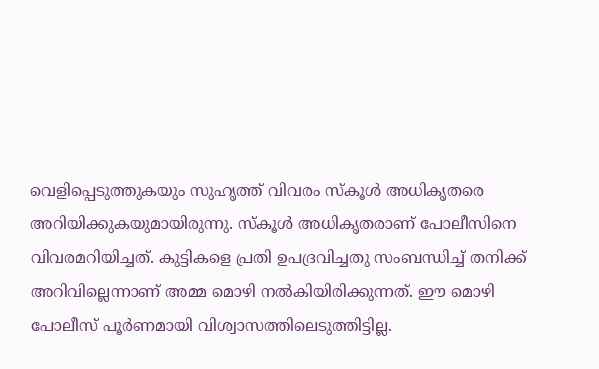വെളിപ്പെടുത്തുകയും സുഹൃത്ത് വിവരം സ്കൂൾ അധികൃതരെ അറിയിക്കുകയുമായിരുന്നു. സ്കൂൾ അധികൃതരാണ് പോലീസിനെ വിവരമറിയിച്ചത്. കുട്ടികളെ പ്രതി ഉപദ്രവിച്ചതു സംബന്ധിച്ച് തനിക്ക് അറിവില്ലെന്നാണ് അമ്മ മൊഴി നൽകിയിരിക്കുന്നത്. ഈ മൊഴി പോലീസ് പൂർണമായി വിശ്വാസത്തിലെടുത്തിട്ടില്ല.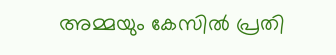അമ്മയും കേസിൽ പ്രതി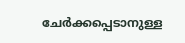ചേർക്കപ്പെടാനുള്ള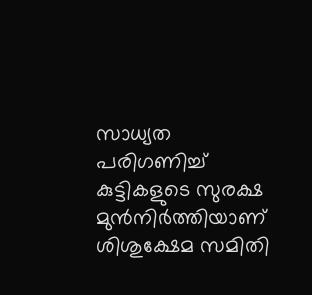സാധ്യത പരിഗണിച്ച് കുട്ടികളുടെ സുരക്ഷ മുൻനിർത്തിയാണ് ശിശുക്ഷേമ സമിതി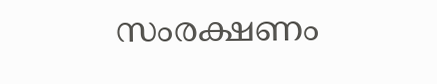സംരക്ഷണം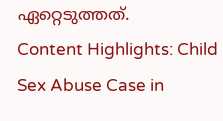ഏറ്റെടുത്തത്.
Content Highlights: Child Sex Abuse Case in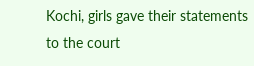Kochi, girls gave their statements to the court